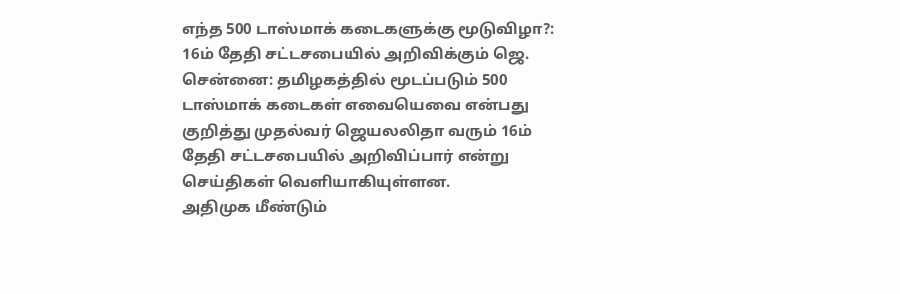எந்த 500 டாஸ்மாக் கடைகளுக்கு மூடுவிழா?: 16ம் தேதி சட்டசபையில் அறிவிக்கும் ஜெ.
சென்னை: தமிழகத்தில் மூடப்படும் 500 டாஸ்மாக் கடைகள் எவையெவை என்பது குறித்து முதல்வர் ஜெயலலிதா வரும் 16ம் தேதி சட்டசபையில் அறிவிப்பார் என்று செய்திகள் வெளியாகியுள்ளன.
அதிமுக மீண்டும்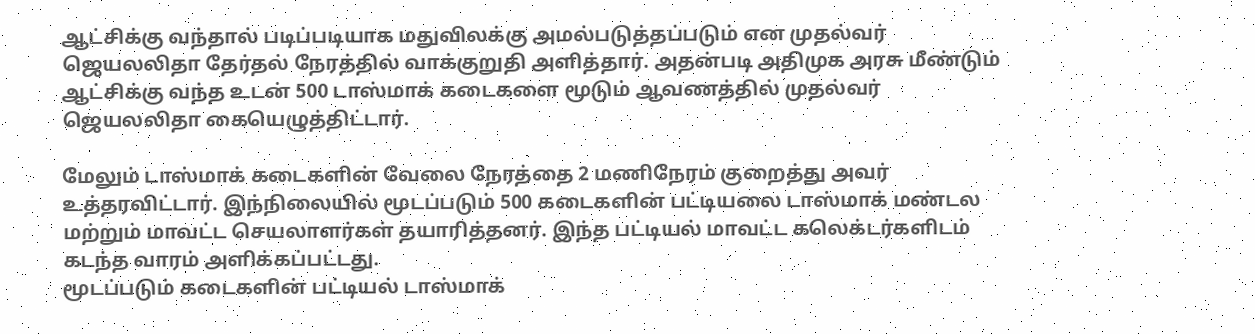ஆட்சிக்கு வந்தால் படிப்படியாக மதுவிலக்கு அமல்படுத்தப்படும் என முதல்வர் ஜெயலலிதா தேர்தல் நேரத்தில் வாக்குறுதி அளித்தார். அதன்படி அதிமுக அரசு மீண்டும் ஆட்சிக்கு வந்த உடன் 500 டாஸ்மாக் கடைகளை மூடும் ஆவணத்தில் முதல்வர் ஜெயலலிதா கையெழுத்திட்டார்.

மேலும் டாஸ்மாக் கடைகளின் வேலை நேரத்தை 2 மணிநேரம் குறைத்து அவர் உத்தரவிட்டார். இந்நிலையில் மூடப்படும் 500 கடைகளின் பட்டியலை டாஸ்மாக் மண்டல மற்றும் மாவட்ட செயலாளர்கள் தயாரித்தனர். இந்த பட்டியல் மாவட்ட கலெக்டர்களிடம் கடந்த வாரம் அளிக்கப்பட்டது.
மூடப்படும் கடைகளின் பட்டியல் டாஸ்மாக்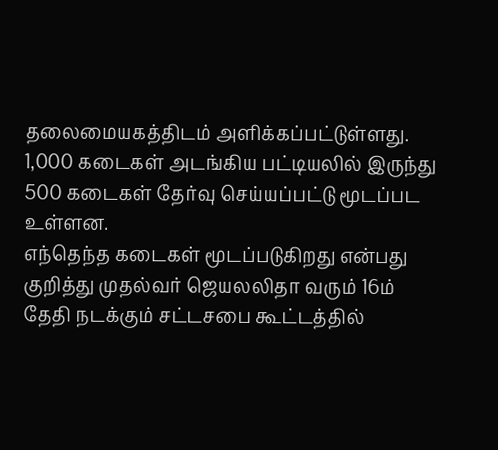தலைமையகத்திடம் அளிக்கப்பட்டுள்ளது. 1,000 கடைகள் அடங்கிய பட்டியலில் இருந்து 500 கடைகள் தேர்வு செய்யப்பட்டு மூடப்பட உள்ளன.
எந்தெந்த கடைகள் மூடப்படுகிறது என்பது குறித்து முதல்வர் ஜெயலலிதா வரும் 16ம் தேதி நடக்கும் சட்டசபை கூட்டத்தில்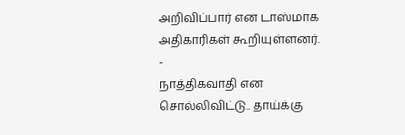அறிவிப்பார் என டாஸ்மாக அதிகாரிகள் கூறியுள்ளனர்.
-
நாத்திகவாதி என சொல்லிவிட்டு.. தாய்க்கு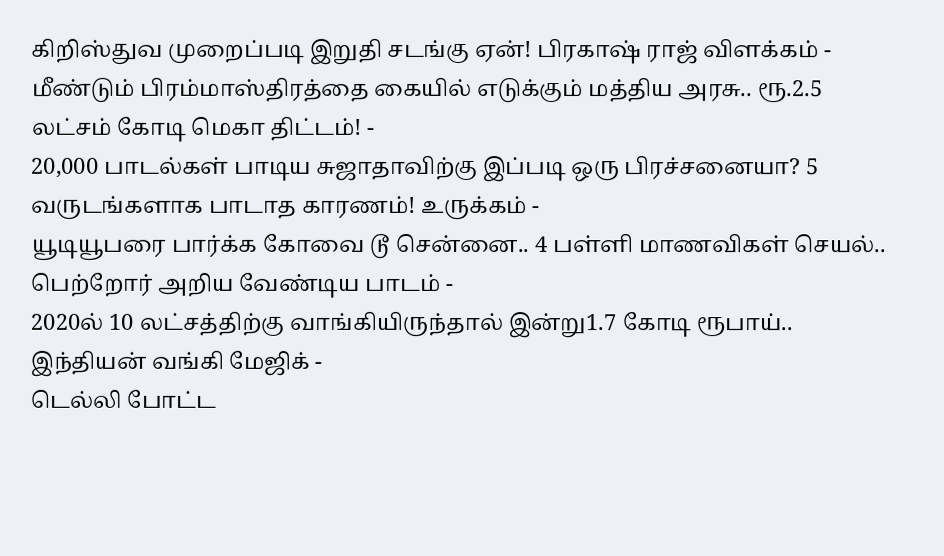கிறிஸ்துவ முறைப்படி இறுதி சடங்கு ஏன்! பிரகாஷ் ராஜ் விளக்கம் -
மீண்டும் பிரம்மாஸ்திரத்தை கையில் எடுக்கும் மத்திய அரசு.. ரூ.2.5 லட்சம் கோடி மெகா திட்டம்! -
20,000 பாடல்கள் பாடிய சுஜாதாவிற்கு இப்படி ஒரு பிரச்சனையா? 5 வருடங்களாக பாடாத காரணம்! உருக்கம் -
யூடியூபரை பார்க்க கோவை டூ சென்னை.. 4 பள்ளி மாணவிகள் செயல்.. பெற்றோர் அறிய வேண்டிய பாடம் -
2020ல் 10 லட்சத்திற்கு வாங்கியிருந்தால் இன்று1.7 கோடி ரூபாய்.. இந்தியன் வங்கி மேஜிக் -
டெல்லி போட்ட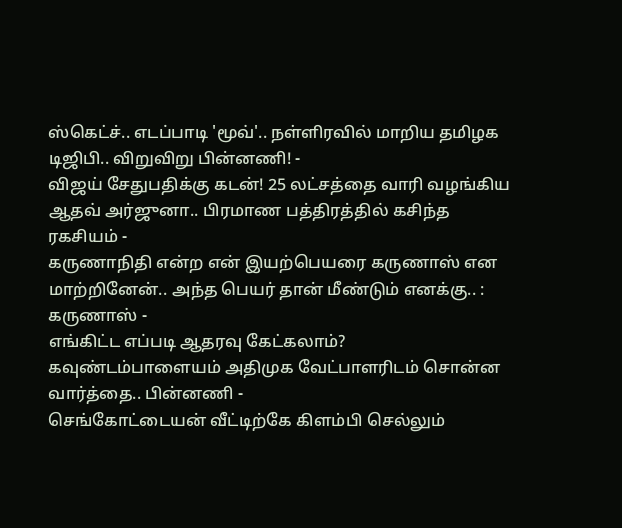ஸ்கெட்ச்.. எடப்பாடி 'மூவ்'.. நள்ளிரவில் மாறிய தமிழக டிஜிபி.. விறுவிறு பின்னணி! -
விஜய் சேதுபதிக்கு கடன்! 25 லட்சத்தை வாரி வழங்கிய ஆதவ் அர்ஜுனா.. பிரமாண பத்திரத்தில் கசிந்த ரகசியம் -
கருணாநிதி என்ற என் இயற்பெயரை கருணாஸ் என மாற்றினேன்.. அந்த பெயர் தான் மீண்டும் எனக்கு.. : கருணாஸ் -
எங்கிட்ட எப்படி ஆதரவு கேட்கலாம்? கவுண்டம்பாளையம் அதிமுக வேட்பாளரிடம் சொன்ன வார்த்தை.. பின்னணி -
செங்கோட்டையன் வீட்டிற்கே கிளம்பி செல்லும்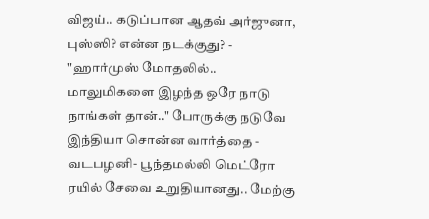விஜய்.. கடுப்பான ஆதவ் அர்ஜுனா, புஸ்ஸி? என்ன நடக்குது? -
"ஹார்முஸ் மோதலில்.. மாலுமிகளை இழந்த ஒரே நாடு நாங்கள் தான்.." போருக்கு நடுவே இந்தியா சொன்ன வார்த்தை -
வடபழனி- பூந்தமல்லி மெட்ரோ ரயில் சேவை உறுதியானது.. மேற்கு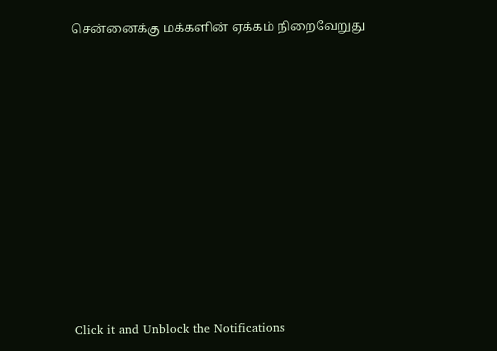சென்னைக்கு மக்களின் ஏக்கம் நிறைவேறுது












Click it and Unblock the Notifications